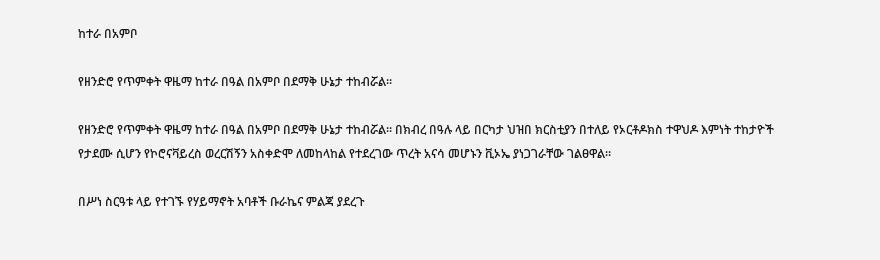ከተራ በአምቦ

የዘንድሮ የጥምቀት ዋዜማ ከተራ በዓል በአምቦ በደማቅ ሁኔታ ተከብሯል።

የዘንድሮ የጥምቀት ዋዜማ ከተራ በዓል በአምቦ በደማቅ ሁኔታ ተከብሯል። በክብረ በዓሉ ላይ በርካታ ህዝበ ክርስቲያን በተለይ የኦርቶዶክስ ተዋህዶ እምነት ተከታዮች የታደሙ ሲሆን የኮሮናቫይረስ ወረርሽኝን አስቀድሞ ለመከላከል የተደረገው ጥረት አናሳ መሆኑን ቪኦኤ ያነጋገራቸው ገልፀዋል።

በሥነ ስርዓቱ ላይ የተገኙ የሃይማኖት አባቶች ቡራኬና ምልጃ ያደረጉ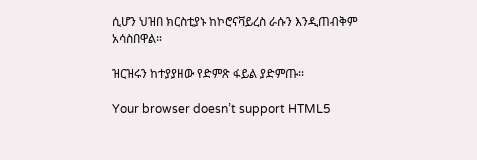ሲሆን ህዝበ ክርስቲያኑ ከኮሮናቫይረስ ራሱን እንዲጠብቅም አሳስበዋል።

ዝርዝሩን ከተያያዘው የድምጽ ፋይል ያድምጡ፡፡

Your browser doesn’t support HTML5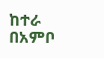ከተራ በአምቦ